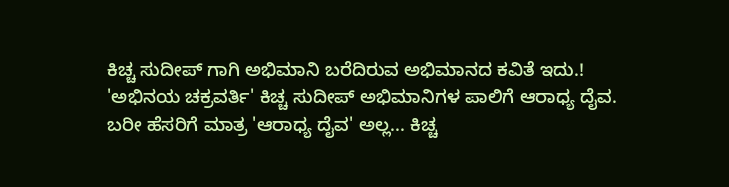ಕಿಚ್ಚ ಸುದೀಪ್ ಗಾಗಿ ಅಭಿಮಾನಿ ಬರೆದಿರುವ ಅಭಿಮಾನದ ಕವಿತೆ ಇದು.!
'ಅಭಿನಯ ಚಕ್ರವರ್ತಿ' ಕಿಚ್ಚ ಸುದೀಪ್ ಅಭಿಮಾನಿಗಳ ಪಾಲಿಗೆ ಆರಾಧ್ಯ ದೈವ. ಬರೀ ಹೆಸರಿಗೆ ಮಾತ್ರ 'ಆರಾಧ್ಯ ದೈವ' ಅಲ್ಲ... ಕಿಚ್ಚ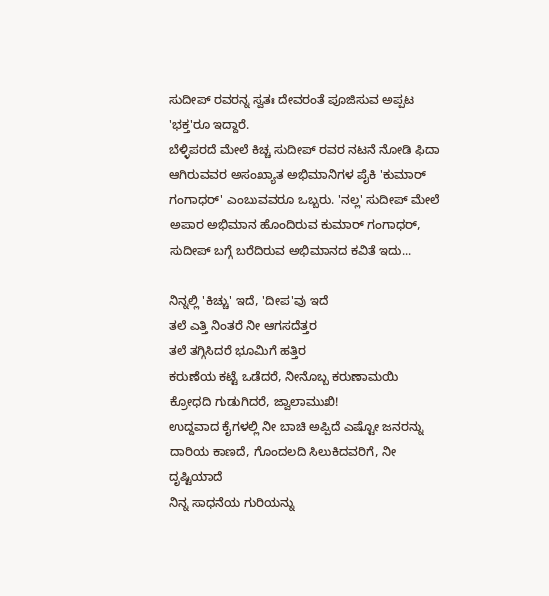ಸುದೀಪ್ ರವರನ್ನ ಸ್ವತಃ ದೇವರಂತೆ ಪೂಜಿಸುವ ಅಪ್ಪಟ 'ಭಕ್ತ'ರೂ ಇದ್ದಾರೆ.
ಬೆಳ್ಳಿಪರದೆ ಮೇಲೆ ಕಿಚ್ಚ ಸುದೀಪ್ ರವರ ನಟನೆ ನೋಡಿ ಫಿದಾ ಆಗಿರುವವರ ಅಸಂಖ್ಯಾತ ಅಭಿಮಾನಿಗಳ ಪೈಕಿ 'ಕುಮಾರ್ ಗಂಗಾಧರ್' ಎಂಬುವವರೂ ಒಬ್ಬರು. 'ನಲ್ಲ' ಸುದೀಪ್ ಮೇಲೆ ಅಪಾರ ಅಭಿಮಾನ ಹೊಂದಿರುವ ಕುಮಾರ್ ಗಂಗಾಧರ್, ಸುದೀಪ್ ಬಗ್ಗೆ ಬರೆದಿರುವ ಅಭಿಮಾನದ ಕವಿತೆ ಇದು...

ನಿನ್ನಲ್ಲಿ 'ಕಿಚ್ಚು' ಇದೆ, 'ದೀಪ'ವು ಇದೆ
ತಲೆ ಎತ್ತಿ ನಿಂತರೆ ನೀ ಆಗಸದೆತ್ತರ
ತಲೆ ತಗ್ಗಿಸಿದರೆ ಭೂಮಿಗೆ ಹತ್ತಿರ
ಕರುಣೆಯ ಕಟ್ಟೆ ಒಡೆದರೆ, ನೀನೊಬ್ಬ ಕರುಣಾಮಯಿ
ಕ್ರೋಧದಿ ಗುಡುಗಿದರೆ, ಜ್ವಾಲಾಮುಖಿ!
ಉದ್ದವಾದ ಕೈಗಳಲ್ಲಿ ನೀ ಬಾಚಿ ಅಪ್ಪಿದೆ ಎಷ್ಟೋ ಜನರನ್ನು
ದಾರಿಯ ಕಾಣದೆ, ಗೊಂದಲದಿ ಸಿಲುಕಿದವರಿಗೆ, ನೀ ದೃಷ್ಟಿಯಾದೆ
ನಿನ್ನ ಸಾಧನೆಯ ಗುರಿಯನ್ನು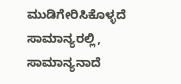ಮುಡಿಗೇರಿಸಿಕೊಳ್ಳದೆ
ಸಾಮಾನ್ಯರಲ್ಲಿ, ಸಾಮಾನ್ಯನಾದೆ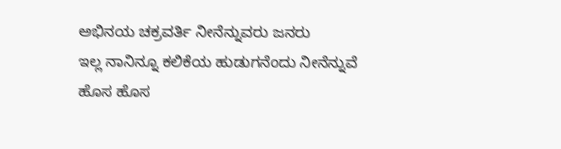ಅಭಿನಯ ಚಕ್ರವರ್ತಿ ನೀನೆನ್ನುವರು ಜನರು
ಇಲ್ಲ ನಾನಿನ್ನೂ ಕಲಿಕೆಯ ಹುಡುಗನೆಂದು ನೀನೆನ್ನುವೆ
ಹೊಸ ಹೊಸ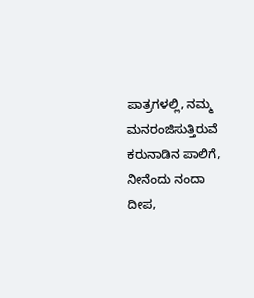ಪಾತ್ರಗಳಲ್ಲಿ, ನಮ್ಮ ಮನರಂಜಿಸುತ್ತಿರುವೆ
ಕರುನಾಡಿನ ಪಾಲಿಗೆ, ನೀನೆಂದು ನಂದಾ ದೀಪ,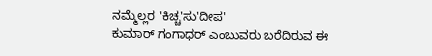ನಮ್ಮೆಲ್ಲರ 'ಕಿಚ್ಚ'ಸು'ದೀಪ'
ಕುಮಾರ್ ಗಂಗಾಧರ್ ಎಂಬುವರು ಬರೆದಿರುವ ಈ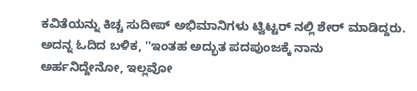ಕವಿತೆಯನ್ನು ಕಿಚ್ಚ ಸುದೀಪ್ ಅಭಿಮಾನಿಗಳು ಟ್ವಿಟ್ಟರ್ ನಲ್ಲಿ ಶೇರ್ ಮಾಡಿದ್ದರು.
ಅದನ್ನ ಓದಿದ ಬಳಿಕ, ''ಇಂತಹ ಅದ್ಭುತ ಪದಪುಂಜಕ್ಕೆ ನಾನು ಅರ್ಹನಿದ್ದೇನೋ, ಇಲ್ಲವೋ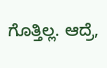ಗೊತ್ತಿಲ್ಲ. ಆದ್ರೆ,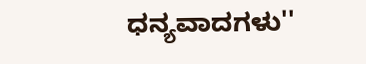ಧನ್ಯವಾದಗಳು''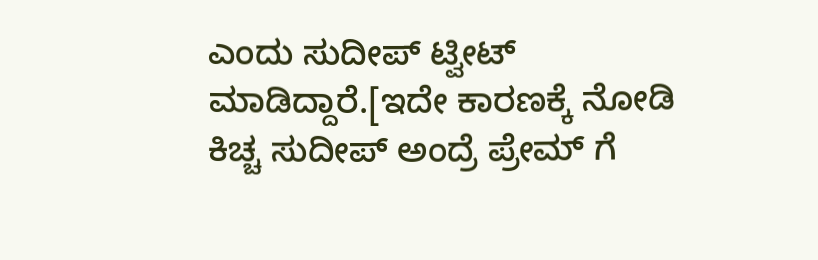ಎಂದು ಸುದೀಪ್ ಟ್ವೀಟ್ ಮಾಡಿದ್ದಾರೆ.[ಇದೇ ಕಾರಣಕ್ಕೆ ನೋಡಿ ಕಿಚ್ಚ ಸುದೀಪ್ ಅಂದ್ರೆ ಪ್ರೇಮ್ ಗೆ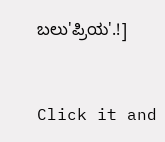ಬಲು'ಪ್ರಿಯ'.!]


Click it and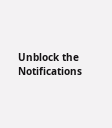Unblock the Notifications